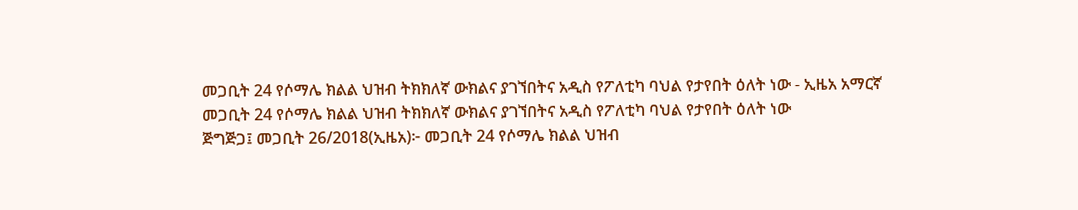መጋቢት 24 የሶማሌ ክልል ህዝብ ትክክለኛ ውክልና ያገኘበትና አዲስ የፖለቲካ ባህል የታየበት ዕለት ነው - ኢዜአ አማርኛ
መጋቢት 24 የሶማሌ ክልል ህዝብ ትክክለኛ ውክልና ያገኘበትና አዲስ የፖለቲካ ባህል የታየበት ዕለት ነው
ጅግጅጋ፤ መጋቢት 26/2018(ኢዜአ)፦ መጋቢት 24 የሶማሌ ክልል ህዝብ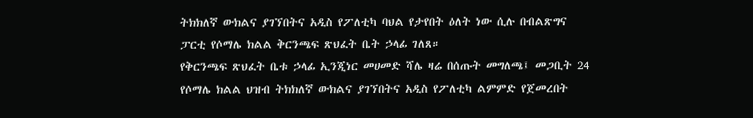ትክክለኛ ውክልና ያገኘበትና አዲስ የፖለቲካ ባህል የታየበት ዕለት ነው ሲሉ በብልጽግና ፓርቲ የሶማሌ ክልል ቅርንጫፍ ጽህፈት ቤት ኃላፊ ገለጸ።
የቅርንጫፍ ጽህፈት ቤቱ ኃላፊ ኢንጂነር መሀመድ ሻሌ ዛሬ በሰጡት መግለጫ፤ መጋቢት 24 የሶማሌ ክልል ህዝብ ትክክለኛ ውክልና ያገኘበትና አዲስ የፖለቲካ ልምምድ የጀመረበት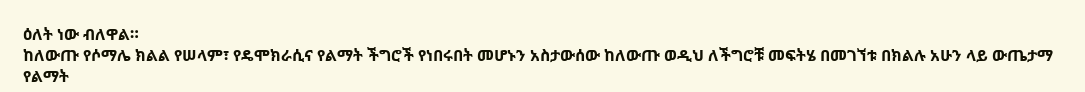ዕለት ነው ብለዋል።
ከለውጡ የሶማሌ ክልል የሠላም፣ የዴሞክራሲና የልማት ችግሮች የነበሩበት መሆኑን አስታውሰው ከለውጡ ወዲህ ለችግሮቹ መፍትሄ በመገኘቱ በክልሉ አሁን ላይ ውጤታማ የልማት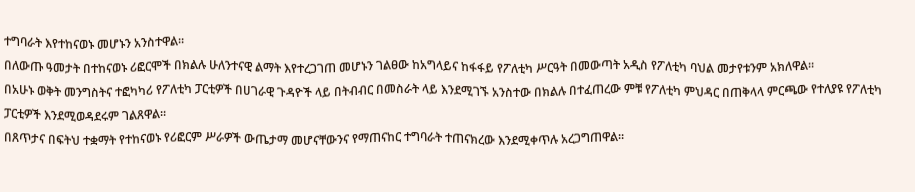ተግባራት እየተከናወኑ መሆኑን አንስተዋል።
በለውጡ ዓመታት በተከናወኑ ሪፎርሞች በክልሉ ሁለንተናዊ ልማት እየተረጋገጠ መሆኑን ገልፀው ከአግላይና ከፋፋይ የፖለቲካ ሥርዓት በመውጣት አዲስ የፖለቲካ ባህል መታየቱንም አክለዋል።
በአሁኑ ወቅት መንግስትና ተፎካካሪ የፖለቲካ ፓርቲዎች በሀገራዊ ጉዳዮች ላይ በትብብር በመስራት ላይ እንደሚገኙ አንስተው በክልሉ በተፈጠረው ምቹ የፖለቲካ ምህዳር በጠቅላላ ምርጫው የተለያዩ የፖለቲካ ፓርቲዎች እንደሚወዳደሩም ገልጸዋል።
በጸጥታና በፍትህ ተቋማት የተከናወኑ የሪፎርም ሥራዎች ውጤታማ መሆናቸውንና የማጠናከር ተግባራት ተጠናክረው እንደሚቀጥሉ አረጋግጠዋል።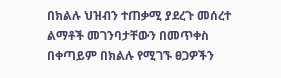በክልሉ ህዝብን ተጠቃሚ ያደረጉ መሰረተ ልማቶች መገንባታቸውን በመጥቀስ በቀጣይም በክልሉ የሚገኙ ፀጋዎችን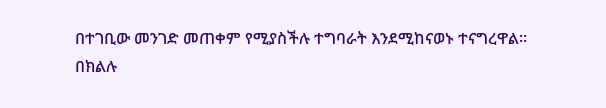በተገቢው መንገድ መጠቀም የሚያስችሉ ተግባራት እንደሚከናወኑ ተናግረዋል።
በክልሉ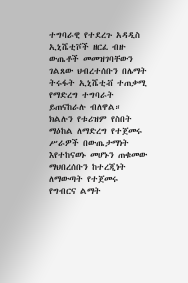ተግባራዊ የተደረጉ አዳዲስ ኢኒሼቲቮች ዘርፈ ብዙ ውጤቶች መመዝገባቸውን ገልጸው ህብረተሰቡን በሌማት ትሩፋት ኢኒሼቲቭ ተጠቃሚ የማድረግ ተግባራት ይጠናከራሉ ብለዋል።
ክልሉን የቱሪዝም የስበት ማዕከል ለማድረግ የተጀመሩ ሥራዎች በውጤታማነት እየተከናወኑ መሆኑን ጠቁመው ማህበረሰቡን ከተረጂነት ለማውጣት የተጀመሩ የግብርና ልማት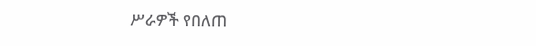ሥራዎች የበለጠ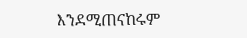እንደሚጠናከሩም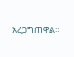አረጋግጠዋል።